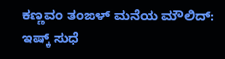ಕಣ್ಣವಂ ತಂಙಳ್ ಮನೆಯ ಮೌಲಿದ್: ಇಷ್ಕ್ ಸುಧೆ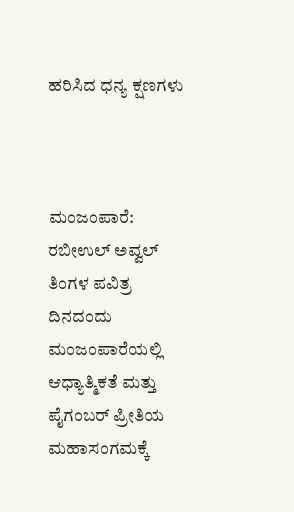ಹರಿಸಿದ ಧನ್ಯ ಕ್ಷಣಗಳು



ಮಂಜಂಪಾರೆ: ರಬೀಉಲ್ ಅವ್ವಲ್ ತಿಂಗಳ ಪವಿತ್ರ ದಿನದಂದು ಮಂಜಂಪಾರೆಯಲ್ಲಿ ಆಧ್ಯಾತ್ಮಿಕತೆ ಮತ್ತು ಪೈಗಂಬರ್ ಪ್ರೀತಿಯ ಮಹಾಸಂಗಮಕ್ಕೆ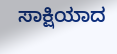ಸಾಕ್ಷಿಯಾದ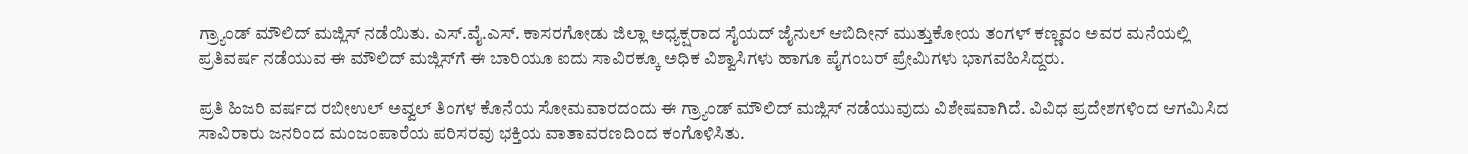ಗ್ರ್ಯಾಂಡ್ ಮೌಲಿದ್ ಮಜ್ಲಿಸ್ ನಡೆಯಿತು. ಎಸ್.ವೈ.ಎಸ್. ಕಾಸರಗೋಡು ಜಿಲ್ಲಾ ಅಧ್ಯಕ್ಷರಾದ ಸೈಯದ್ ಜೈನುಲ್ ಆಬಿದೀನ್ ಮುತ್ತುಕೋಯ ತಂಗಳ್ ಕಣ್ಣವಂ ಅವರ ಮನೆಯಲ್ಲಿ ಪ್ರತಿವರ್ಷ ನಡೆಯುವ ಈ ಮೌಲಿದ್ ಮಜ್ಲಿಸ್‌ಗೆ ಈ ಬಾರಿಯೂ ಐದು ಸಾವಿರಕ್ಕೂ ಅಧಿಕ ವಿಶ್ವಾಸಿಗಳು ಹಾಗೂ ಪೈಗಂಬರ್ ಪ್ರೇಮಿಗಳು ಭಾಗವಹಿಸಿದ್ದರು.

ಪ್ರತಿ ಹಿಜರಿ ವರ್ಷದ ರಬೀಉಲ್ ಅವ್ವಲ್ ತಿಂಗಳ ಕೊನೆಯ ಸೋಮವಾರದಂದು ಈ ಗ್ರ್ಯಾಂಡ್ ಮೌಲಿದ್ ಮಜ್ಲಿಸ್ ನಡೆಯುವುದು ವಿಶೇಷವಾಗಿದೆ. ವಿವಿಧ ಪ್ರದೇಶಗಳಿಂದ ಆಗಮಿಸಿದ ಸಾವಿರಾರು ಜನರಿಂದ ಮಂಜಂಪಾರೆಯ ಪರಿಸರವು ಭಕ್ತಿಯ ವಾತಾವರಣದಿಂದ ಕಂಗೊಳಿಸಿತು.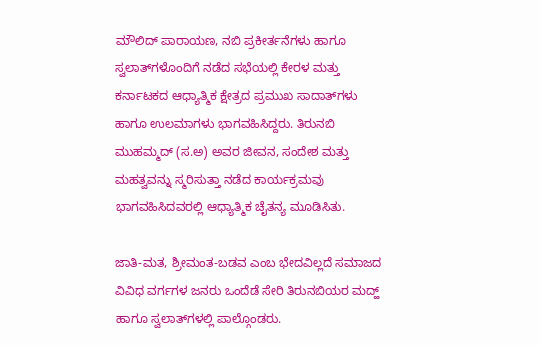ಮೌಲಿದ್ ಪಾರಾಯಣ, ನಬಿ ಪ್ರಕೀರ್ತನೆಗಳು ಹಾಗೂ ಸ್ವಲಾತ್‌ಗಳೊಂದಿಗೆ ನಡೆದ ಸಭೆಯಲ್ಲಿ ಕೇರಳ ಮತ್ತು ಕರ್ನಾಟಕದ ಆಧ್ಯಾತ್ಮಿಕ ಕ್ಷೇತ್ರದ ಪ್ರಮುಖ ಸಾದಾತ್‌ಗಳು ಹಾಗೂ ಉಲಮಾಗಳು ಭಾಗವಹಿಸಿದ್ದರು. ತಿರುನಬಿ ಮುಹಮ್ಮದ್ (ಸ.ಅ) ಅವರ ಜೀವನ, ಸಂದೇಶ ಮತ್ತು ಮಹತ್ವವನ್ನು ಸ್ಮರಿಸುತ್ತಾ ನಡೆದ ಕಾರ್ಯಕ್ರಮವು ಭಾಗವಹಿಸಿದವರಲ್ಲಿ ಆಧ್ಯಾತ್ಮಿಕ ಚೈತನ್ಯ ಮೂಡಿಸಿತು.

ಜಾತಿ-ಮತ, ಶ್ರೀಮಂತ-ಬಡವ ಎಂಬ ಭೇದವಿಲ್ಲದೆ ಸಮಾಜದ ವಿವಿಧ ವರ್ಗಗಳ ಜನರು ಒಂದೆಡೆ ಸೇರಿ ತಿರುನಬಿಯರ ಮದ್ಹ್ ಹಾಗೂ ಸ್ವಲಾತ್‌ಗಳಲ್ಲಿ ಪಾಲ್ಗೊಂಡರು.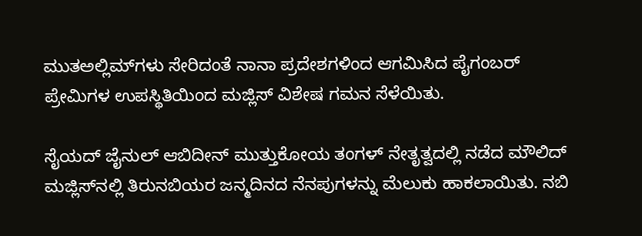ಮುತಅಲ್ಲಿಮ್‌ಗಳು ಸೇರಿದಂತೆ ನಾನಾ ಪ್ರದೇಶಗಳಿಂದ ಆಗಮಿಸಿದ ಪೈಗಂಬರ್ ಪ್ರೇಮಿಗಳ ಉಪಸ್ಥಿತಿಯಿಂದ ಮಜ್ಲಿಸ್ ವಿಶೇಷ ಗಮನ ಸೆಳೆಯಿತು.

ಸೈಯದ್ ಜೈನುಲ್ ಆಬಿದೀನ್ ಮುತ್ತುಕೋಯ ತಂಗಳ್ ನೇತೃತ್ವದಲ್ಲಿ ನಡೆದ ಮೌಲಿದ್ ಮಜ್ಲಿಸ್‌ನಲ್ಲಿ ತಿರುನಬಿಯರ ಜನ್ಮದಿನದ ನೆನಪುಗಳನ್ನು ಮೆಲುಕು ಹಾಕಲಾಯಿತು. ನಬಿ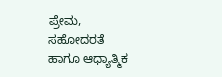ಪ್ರೇಮ, ಸಹೋದರತೆ ಹಾಗೂ ಆಧ್ಯಾತ್ಮಿಕ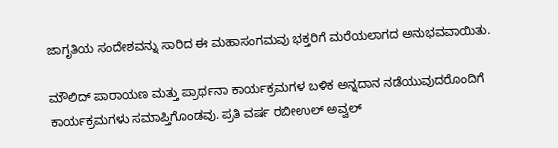ಜಾಗೃತಿಯ ಸಂದೇಶವನ್ನು ಸಾರಿದ ಈ ಮಹಾಸಂಗಮವು ಭಕ್ತರಿಗೆ ಮರೆಯಲಾಗದ ಅನುಭವವಾಯಿತು.

ಮೌಲಿದ್ ಪಾರಾಯಣ ಮತ್ತು ಪ್ರಾರ್ಥನಾ ಕಾರ್ಯಕ್ರಮಗಳ ಬಳಿಕ ಅನ್ನದಾನ ನಡೆಯುವುದರೊಂದಿಗೆ ಕಾರ್ಯಕ್ರಮಗಳು ಸಮಾಪ್ತಿಗೊಂಡವು. ಪ್ರತಿ ವರ್ಷ ರಬೀಉಲ್ ಅವ್ವಲ್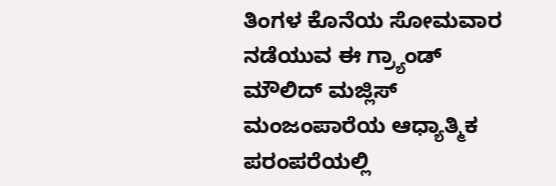ತಿಂಗಳ ಕೊನೆಯ ಸೋಮವಾರ ನಡೆಯುವ ಈ ಗ್ರ್ಯಾಂಡ್ ಮೌಲಿದ್ ಮಜ್ಲಿಸ್ ಮಂಜಂಪಾರೆಯ ಆಧ್ಯಾತ್ಮಿಕ ಪರಂಪರೆಯಲ್ಲಿ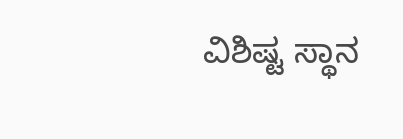ವಿಶಿಷ್ಟ ಸ್ಥಾನ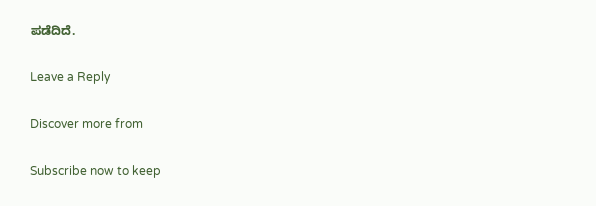ಪಡೆದಿದೆ.

Leave a Reply

Discover more from

Subscribe now to keep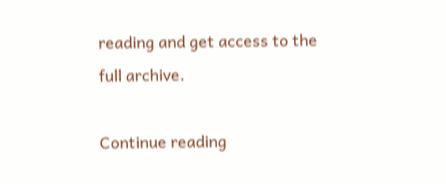reading and get access to the full archive.

Continue reading